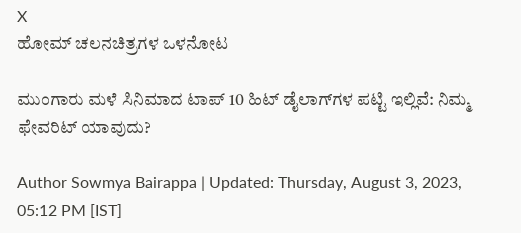X
ಹೋಮ್ ಚಲನಚಿತ್ರಗಳ ಒಳನೋಟ

ಮುಂಗಾರು ಮಳೆ ಸಿನಿಮಾದ ಟಾಪ್‌ 10 ಹಿಟ್‌ ಡೈಲಾಗ್‌ಗಳ ಪಟ್ಟಿ ಇಲ್ಲಿವೆ: ನಿಮ್ಮ ಫೇವರಿಟ್ ಯಾವುದು?

Author Sowmya Bairappa | Updated: Thursday, August 3, 2023, 05:12 PM [IST]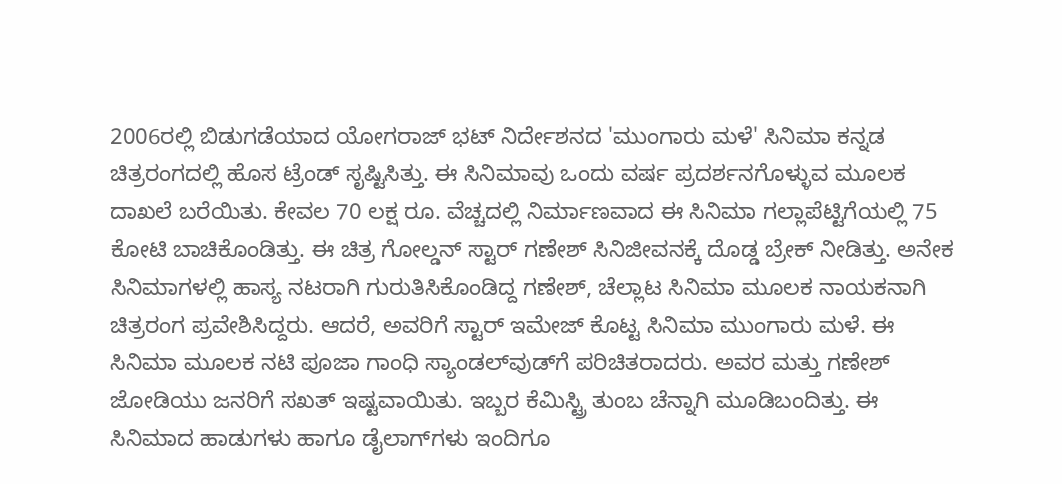2006ರಲ್ಲಿ ಬಿಡುಗಡೆಯಾದ ಯೋಗರಾಜ್ ಭಟ್ ನಿರ್ದೇಶನದ 'ಮುಂಗಾರು ಮಳೆ' ಸಿನಿಮಾ ಕನ್ನಡ ಚಿತ್ರರಂಗದಲ್ಲಿ ಹೊಸ ಟ್ರೆಂಡ್ ಸೃಷ್ಟಿಸಿತ್ತು. ಈ ಸಿನಿಮಾವು ಒಂದು ವರ್ಷ ಪ್ರದರ್ಶನಗೊಳ್ಳುವ ಮೂಲಕ ದಾಖಲೆ ಬರೆಯಿತು. ಕೇವಲ 70 ಲಕ್ಷ ರೂ. ವೆಚ್ಚದಲ್ಲಿ ನಿರ್ಮಾಣವಾದ ಈ ಸಿನಿಮಾ ಗಲ್ಲಾಪೆಟ್ಟಿಗೆಯಲ್ಲಿ 75 ಕೋಟಿ ಬಾಚಿಕೊಂಡಿತ್ತು. ಈ ಚಿತ್ರ ಗೋಲ್ಡನ್ ಸ್ಟಾರ್ ಗಣೇಶ್ ಸಿನಿಜೀವನಕ್ಕೆ ದೊಡ್ಡ ಬ್ರೇಕ್ ನೀಡಿತ್ತು. ಅನೇಕ ಸಿನಿಮಾಗಳಲ್ಲಿ ಹಾಸ್ಯ ನಟರಾಗಿ ಗುರುತಿಸಿಕೊಂಡಿದ್ದ ಗಣೇಶ್, ಚೆಲ್ಲಾಟ ಸಿನಿಮಾ ಮೂಲಕ ನಾಯಕನಾಗಿ ಚಿತ್ರರಂಗ ಪ್ರವೇಶಿಸಿದ್ದರು. ಆದರೆ, ಅವರಿಗೆ ಸ್ಟಾರ್ ಇಮೇಜ್ ಕೊಟ್ಟ ಸಿನಿಮಾ ಮುಂಗಾರು ಮಳೆ. ಈ ಸಿನಿಮಾ ಮೂಲಕ ನಟಿ ಪೂಜಾ ಗಾಂಧಿ ಸ್ಯಾಂಡಲ್‌ವುಡ್‌ಗೆ ಪರಿಚಿತರಾದರು. ಅವರ ಮತ್ತು ಗಣೇಶ್‌ ಜೋಡಿಯು ಜನರಿಗೆ ಸಖತ್‌ ಇಷ್ಟವಾಯಿತು. ಇಬ್ಬರ ಕೆಮಿಸ್ಟ್ರಿ ತುಂಬ ಚೆನ್ನಾಗಿ ಮೂಡಿಬಂದಿತ್ತು. ಈ ಸಿನಿಮಾದ ಹಾಡುಗಳು ಹಾಗೂ ಡೈಲಾಗ್‌ಗಳು ಇಂದಿಗೂ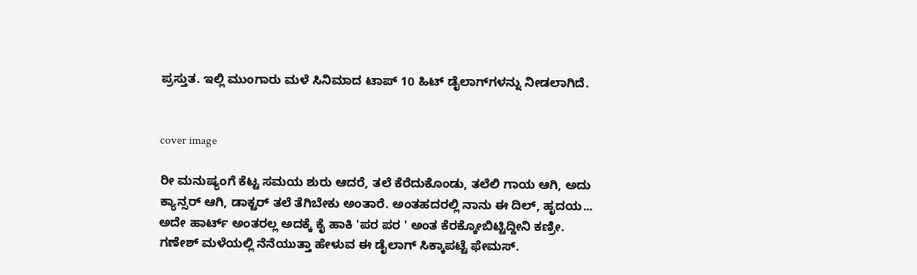ಪ್ರಸ್ತುತ. ಇಲ್ಲಿ ಮುಂಗಾರು ಮಳೆ ಸಿನಿಮಾದ ಟಾಪ್ 10 ಹಿಟ್ ಡೈಲಾಗ್‌ಗಳನ್ನು ನೀಡಲಾಗಿದೆ.


cover image

ರೀ ಮನುಷ್ಯಂಗೆ ಕೆಟ್ಟ ಸಮಯ ಶುರು ಆದರೆ, ತಲೆ ಕೆರೆದುಕೊಂಡು, ತಲೆಲಿ ಗಾಯ ಆಗಿ, ಅದು ಕ್ಯಾನ್ಸರ್ ಆಗಿ, ಡಾಕ್ಟರ್ ತಲೆ ತೆಗಿಬೇಕು ಅಂತಾರೆ. ಅಂತಹದರಲ್ಲಿ ನಾನು ಈ ದಿಲ್, ಹೃದಯ... ಅದೇ ಹಾರ್ಟ್ ಅಂತರಲ್ಲ ಅದಕ್ಕೆ ಕೈ ಹಾಕಿ 'ಪರ ಪರ ' ಅಂತ ಕೆರಕ್ಕೋಬಿಟ್ಟಿದ್ದೀನಿ ಕಣ್ರೀ. ಗಣೇಶ್ ಮಳೆಯಲ್ಲಿ ನೆನೆಯುತ್ತಾ ಹೇಳುವ ಈ ಡೈಲಾಗ್ ಸಿಕ್ಕಾಪಟ್ಟೆ ಫೇಮಸ್.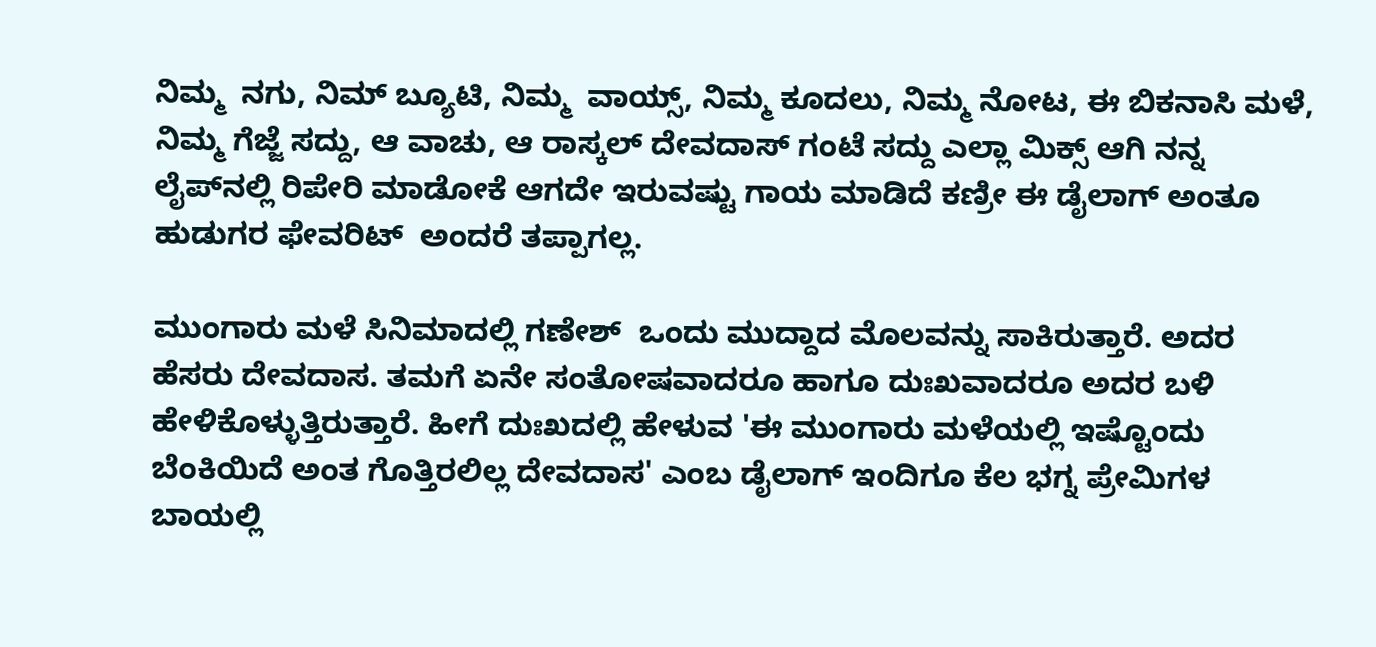ನಿಮ್ಮ  ನಗು, ನಿಮ್ ಬ್ಯೂಟಿ, ನಿಮ್ಮ  ವಾಯ್ಸ್, ನಿಮ್ಮ ಕೂದಲು, ನಿಮ್ಮ ನೋಟ, ಈ ಬಿಕನಾಸಿ ಮಳೆ, ನಿಮ್ಮ ಗೆಜ್ಜೆ ಸದ್ದು, ಆ ವಾಚು, ಆ ರಾಸ್ಕಲ್ ದೇವದಾಸ್ ಗಂಟೆ ಸದ್ದು ಎಲ್ಲಾ ಮಿಕ್ಸ್ ಆಗಿ ನನ್ನ ಲೈಪ್‌ನಲ್ಲಿ ರಿಪೇರಿ ಮಾಡೋಕೆ ಆಗದೇ ಇರುವಷ್ಟು ಗಾಯ ಮಾಡಿದೆ ಕಣ್ರೀ ಈ ಡೈಲಾಗ್ ಅಂತೂ ಹುಡುಗರ ಫೇವರಿಟ್  ಅಂದರೆ ತಪ್ಪಾಗಲ್ಲ.

ಮುಂಗಾರು ಮಳೆ ಸಿನಿಮಾದಲ್ಲಿ ಗಣೇಶ್  ಒಂದು ಮುದ್ದಾದ ಮೊಲವನ್ನು ಸಾಕಿರುತ್ತಾರೆ. ಅದರ ಹೆಸರು ದೇವದಾಸ. ತಮಗೆ ಏನೇ ಸಂತೋಷವಾದರೂ ಹಾಗೂ ದುಃಖವಾದರೂ ಅದರ ಬಳಿ ಹೇಳಿಕೊಳ್ಳುತ್ತಿರುತ್ತಾರೆ. ಹೀಗೆ ದುಃಖದಲ್ಲಿ ಹೇಳುವ 'ಈ ಮುಂಗಾರು ಮಳೆಯಲ್ಲಿ ಇಷ್ಟೊಂದು ಬೆಂಕಿಯಿದೆ ಅಂತ ಗೊತ್ತಿರಲಿಲ್ಲ ದೇವದಾಸ' ಎಂಬ ಡೈಲಾಗ್ ಇಂದಿಗೂ ಕೆಲ ಭಗ್ನ ಪ್ರೇಮಿಗಳ ಬಾಯಲ್ಲಿ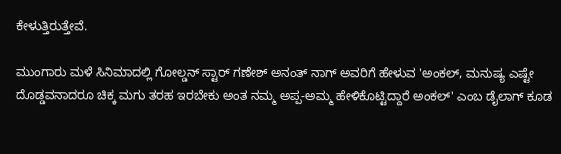ಕೇಳುತ್ತಿರುತ್ತೇವೆ.

ಮುಂಗಾರು ಮಳೆ ಸಿನಿಮಾದಲ್ಲಿ ಗೋಲ್ಡನ್ ಸ್ಟಾರ್ ಗಣೇಶ್ ಅನಂತ್ ನಾಗ್ ಅವರಿಗೆ ಹೇಳುವ 'ಅಂಕಲ್, ಮನುಷ್ಯ ಎಷ್ಟೇ ದೊಡ್ಡವನಾದರೂ ಚಿಕ್ಕ ಮಗು ತರಹ ಇರಬೇಕು ಅಂತ ನಮ್ಮ ಅಪ್ಪ-ಅಮ್ಮ ಹೇಳಿಕೊಟ್ಟಿದ್ದಾರೆ ಅಂಕಲ್' ಎಂಬ ಡೈಲಾಗ್ ಕೂಡ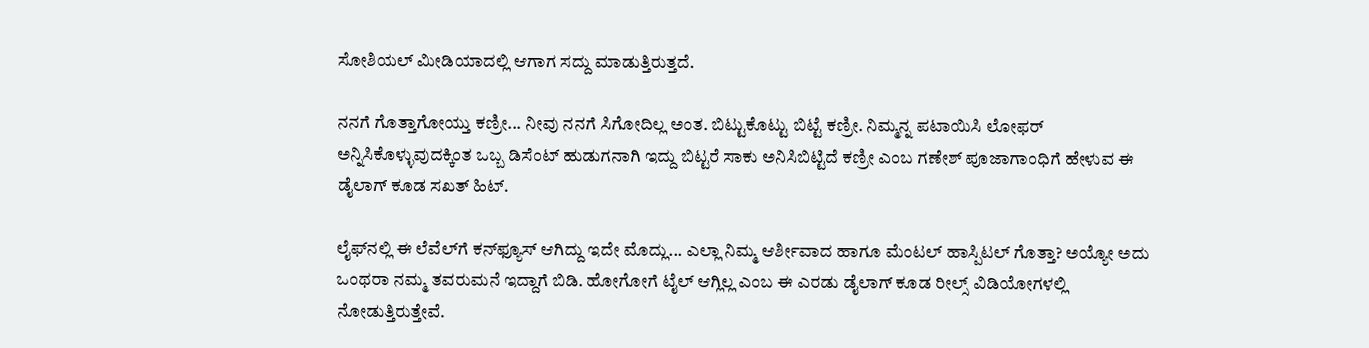ಸೋಶಿಯಲ್ ಮೀಡಿಯಾದಲ್ಲಿ ಆಗಾಗ ಸದ್ದು ಮಾಡುತ್ತಿರುತ್ತದೆ.

ನನಗೆ ಗೊತ್ತಾಗೋಯ್ತು ಕಣ್ರೀ... ನೀವು ನನಗೆ ಸಿಗೋದಿಲ್ಲ ಅಂತ. ಬಿಟ್ಟುಕೊಟ್ಟು ಬಿಟ್ಟೆ ಕಣ್ರೀ. ನಿಮ್ಮನ್ನ ಪಟಾಯಿಸಿ ಲೋಫರ್ ಅನ್ನಿಸಿಕೊಳ್ಳುವುದಕ್ಕಿಂತ ಒಬ್ಬ ಡಿಸೆಂಟ್ ಹುಡುಗನಾಗಿ ಇದ್ದು ಬಿಟ್ಟರೆ ಸಾಕು ಅನಿಸಿಬಿಟ್ಟಿದೆ ಕಣ್ರೀ ಎಂಬ ಗಣೇಶ್ ಪೂಜಾಗಾಂಧಿಗೆ ಹೇಳುವ ಈ ಡೈಲಾಗ್ ಕೂಡ ಸಖತ್ ಹಿಟ್.

ಲೈಫ್‌ನಲ್ಲಿ ಈ ಲೆವೆಲ್‌ಗೆ ಕನ್‌ಫ್ಯೂಸ್ ಆಗಿದ್ದು ಇದೇ ಮೊದ್ಲು... ಎಲ್ಲಾ ನಿಮ್ಮ ಆರ್ಶೀವಾದ ಹಾಗೂ ಮೆಂಟಲ್ ಹಾಸ್ಪಿಟಲ್ ಗೊತ್ತಾ? ಅಯ್ಯೋ ಅದು ಒಂಥರಾ ನಮ್ಮ ತವರುಮನೆ ಇದ್ದಾಗೆ ಬಿಡಿ. ಹೋಗೋಗೆ ಟೈಲ್ ಆಗ್ಲಿಲ್ಲ ಎಂಬ ಈ ಎರಡು ಡೈಲಾಗ್ ಕೂಡ ರೀಲ್ಸ್ ವಿಡಿಯೋಗಳಲ್ಲಿ ನೋಡುತ್ತಿರುತ್ತೇವೆ.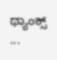ಥ್ಯಾಂಕ್ಸ್ ...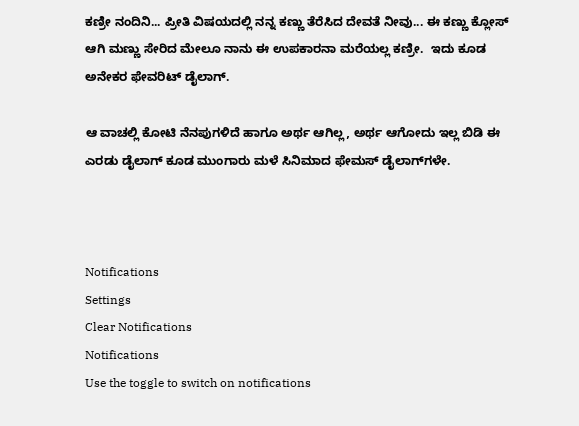ಕಣ್ರೀ ನಂದಿನಿ... ಪ್ರೀತಿ ವಿಷಯದಲ್ಲಿ ನನ್ನ ಕಣ್ಣು ತೆರೆಸಿದ ದೇವತೆ ನೀವು... ಈ ಕಣ್ಣು ಕ್ಲೋಸ್ ಆಗಿ ಮಣ್ಣು ಸೇರಿದ ಮೇಲೂ ನಾನು ಈ ಉಪಕಾರನಾ ಮರೆಯಲ್ಲ ಕಣ್ರೀ.  ಇದು ಕೂಡ ಅನೇಕರ ಫೇವರಿಟ್ ಡೈಲಾಗ್.

ಆ ವಾಚಲ್ಲಿ ಕೋಟಿ ನೆನಪುಗಳಿದೆ ಹಾಗೂ ಅರ್ಥ ಆಗಿಲ್ಲ, ಅರ್ಥ ಆಗೋದು ಇಲ್ಲ ಬಿಡಿ ಈ ಎರಡು ಡೈಲಾಗ್ ಕೂಡ ಮುಂಗಾರು ಮಳೆ ಸಿನಿಮಾದ ಫೇಮಸ್ ಡೈಲಾಗ್‌ಗಳೇ.



Notifications
Settings
Clear Notifications
Notifications
Use the toggle to switch on notifications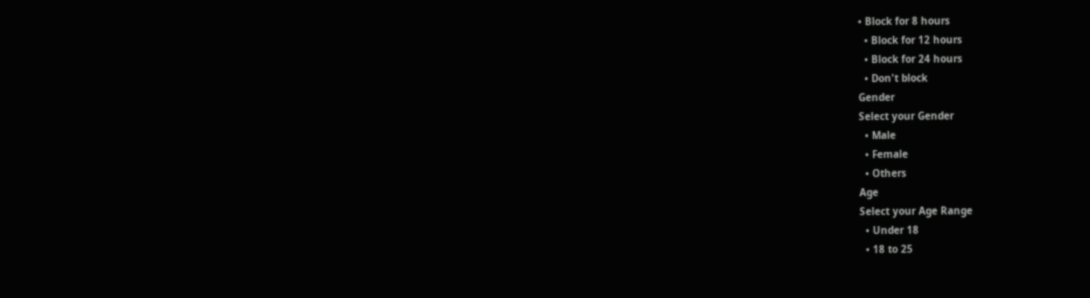• Block for 8 hours
  • Block for 12 hours
  • Block for 24 hours
  • Don't block
Gender
Select your Gender
  • Male
  • Female
  • Others
Age
Select your Age Range
  • Under 18
  • 18 to 25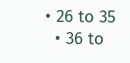• 26 to 35
  • 36 to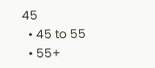45
  • 45 to 55
  • 55+